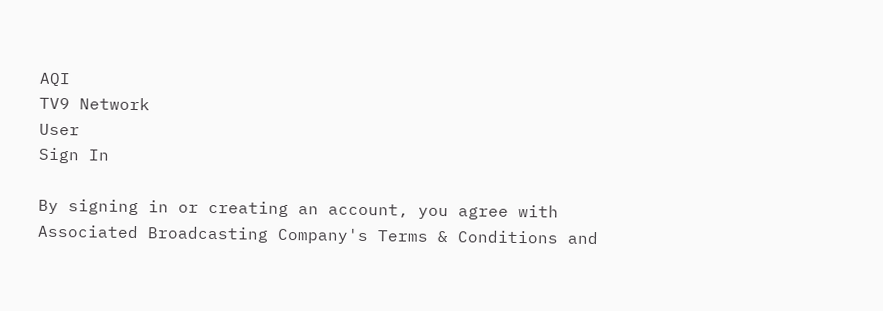AQI
TV9 Network
User
Sign In

By signing in or creating an account, you agree with Associated Broadcasting Company's Terms & Conditions and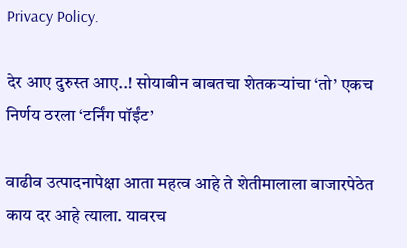Privacy Policy.

देर आए दुरुस्त आए..! सोयाबीन बाबतचा शेतकऱ्यांचा ‘तो’ एकच निर्णय ठरला ‘टर्निंग पॉईंट’

वाढीव उत्पादनापेक्षा आता महत्व आहे ते शेतीमालाला बाजारपेठेत काय दर आहे त्याला. यावरच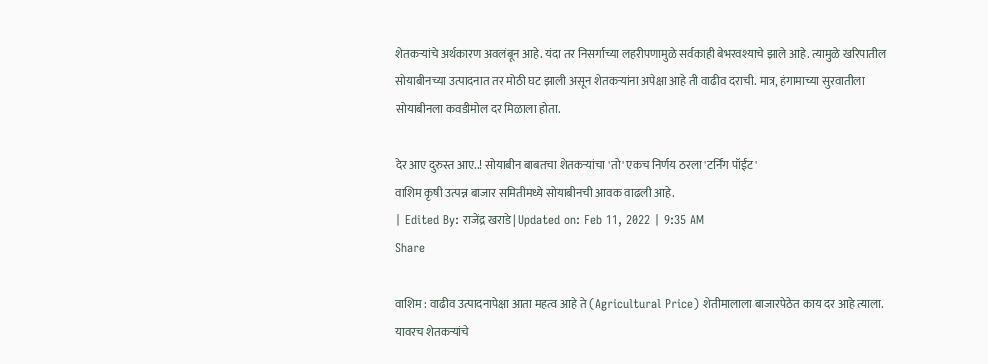शेतकऱ्यांचे अर्थकारण अवलंबून आहे. यंदा तर निसर्गाच्या लहरीपणामुळे सर्वकाही बेभरवश्याचे झाले आहे. त्यामुळे खरिपातील सोयाबीनच्या उत्पादनात तर मोठी घट झाली असून शेतकऱ्यांना अपेक्षा आहे ती वाढीव दराची. मात्र, हंगामाच्या सुरवातीला सोयाबीनला कवडीमोल दर मिळाला होता.

देर आए दुरुस्त आए..! सोयाबीन बाबतचा शेतकऱ्यांचा 'तो' एकच निर्णय ठरला 'टर्निंग पॉईंट'
वाशिम कृषी उत्पन्न बाजार समितीमध्ये सोयाबीनची आवक वाढली आहे.
| Edited By: राजेंद्र खराडे | Updated on: Feb 11, 2022 | 9:35 AM
Share

वाशिम : वाढीव उत्पादनापेक्षा आता महत्व आहे ते (Agricultural Price) शेतीमालाला बाजारपेठेत काय दर आहे त्याला. यावरच शेतकऱ्यांचे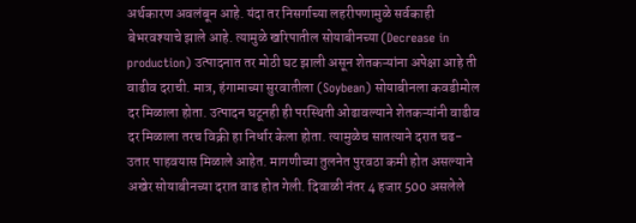अर्थकारण अवलंबून आहे. यंदा तर निसर्गाच्या लहरीपणामुळे सर्वकाही बेभरवश्याचे झाले आहे. त्यामुळे खरिपातील सोयाबीनच्या (Decrease in production) उत्पादनात तर मोठी घट झाली असून शेतकऱ्यांना अपेक्षा आहे ती वाढीव दराची. मात्र, हंगामाच्या सुरवातीला (Soybean) सोयाबीनला कवडीमोल दर मिळाला होता. उत्पादन घटूनही ही परस्थिती ओढावल्याने शेतकऱ्यांनी वाढीव दर मिळाला तरच विक्री हा निर्धार केला होता. त्यामुळेच सातत्याने दरात चढ-उतार पाहवयास मिळाले आहेत. मागणीच्या तुलनेत पुरवठा कमी होत असल्याने अखेर सोयाबीनच्या दरात वाढ होत गेली. दिवाळी नंतर 4 हजार 500 असलेले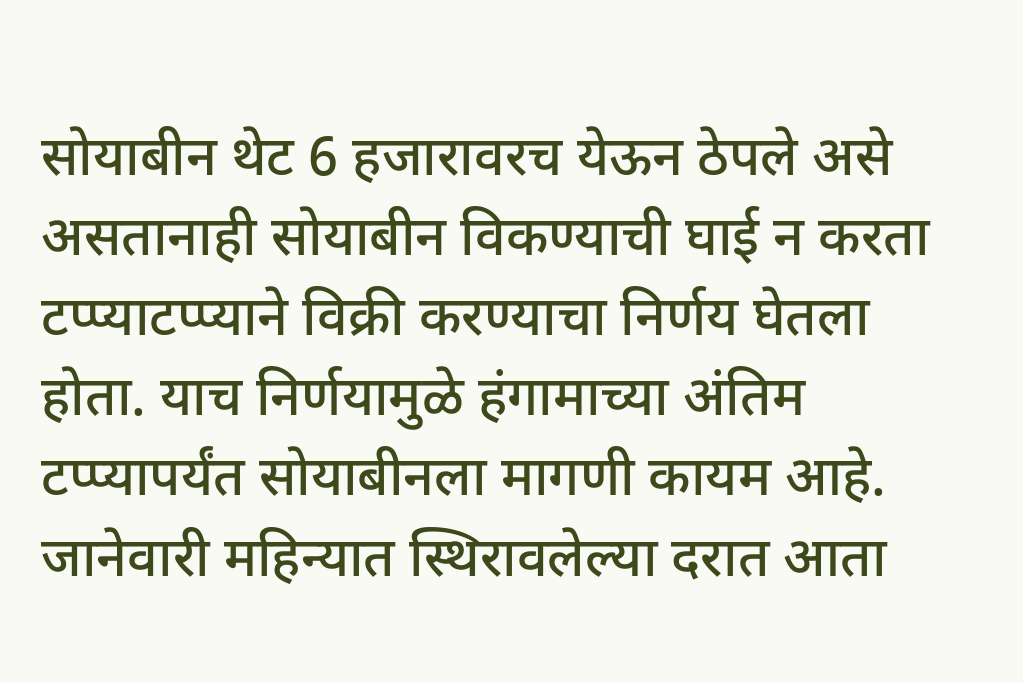सोयाबीन थेट 6 हजारावरच येऊन ठेपले असे असतानाही सोयाबीन विकण्याची घाई न करता टप्प्याटप्प्याने विक्री करण्याचा निर्णय घेतला होता. याच निर्णयामुळे हंगामाच्या अंतिम टप्प्यापर्यंत सोयाबीनला मागणी कायम आहे. जानेवारी महिन्यात स्थिरावलेल्या दरात आता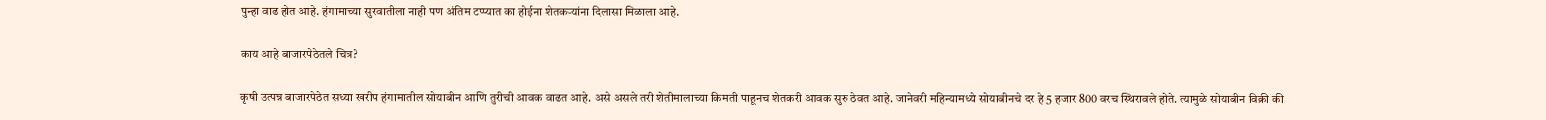पुन्हा वाढ होत आहे. हंगामाच्या सुरवातीला नाही पण अंतिम टप्प्यात का होईना शेतकऱ्यांना दिलासा मिळाला आहे.

काय आहे बाजारपेठेतले चित्र?

कृषी उत्पन्न बाजारपेठेत सध्या खरीप हंगामातील सोयाबीन आणि तुरीची आवक वाढत आहे. असे असले तरी शेतीमालाच्या किमती पाहूनच शेतकरी आवक सुरु ठेवत आहे. जानेवरी महिन्यामध्ये सोयाबीनचे दर हे 5 हजार 800 वरच स्थिरावले होते. त्यामुळे सोयाबीन विक्री की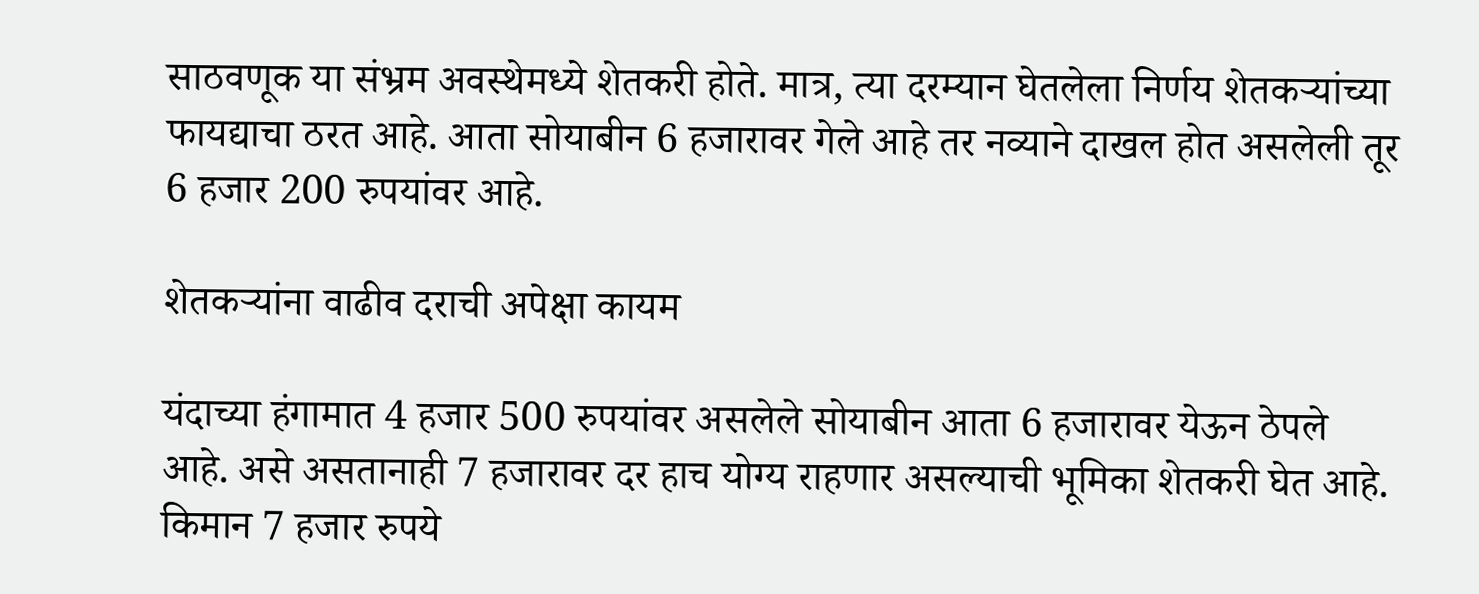साठवणूक या संभ्रम अवस्थेमध्ये शेतकरी होते. मात्र, त्या दरम्यान घेतलेला निर्णय शेतकऱ्यांच्या फायद्याचा ठरत आहे. आता सोयाबीन 6 हजारावर गेले आहे तर नव्याने दाखल होत असलेली तूर 6 हजार 200 रुपयांवर आहे.

शेतकऱ्यांना वाढीव दराची अपेक्षा कायम

यंदाच्या हंगामात 4 हजार 500 रुपयांवर असलेले सोयाबीन आता 6 हजारावर येऊन ठेपले आहे. असे असतानाही 7 हजारावर दर हाच योग्य राहणार असल्याची भूमिका शेतकरी घेत आहे. किमान 7 हजार रुपये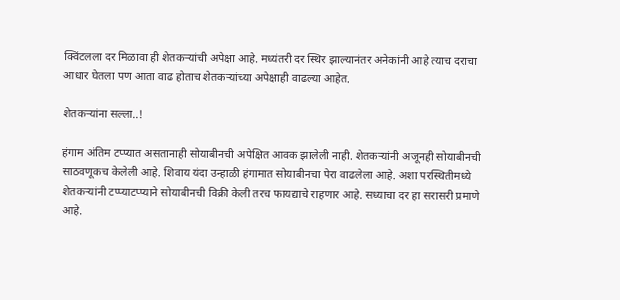क्विंटलला दर मिळावा ही शेतकऱ्यांची अपेक्षा आहे. मध्यंतरी दर स्थिर झाल्यानंतर अनेकांनी आहे त्याच दराचा आधार घेतला पण आता वाढ होताच शेतकऱ्यांच्या अपेक्षाही वाढल्या आहेत.

शेतकऱ्यांना सल्ला..!

हंगाम अंतिम टप्प्यात असतानाही सोयाबीनची अपेक्षित आवक झालेली नाही. शेतकऱ्यांनी अजूनही सोयाबीनची साठवणूकच केलेली आहे. शिवाय यंदा उन्हाळी हंगामात सोयाबीनचा पेरा वाढलेला आहे. अशा परस्थितीमध्ये शेतकऱ्यांनी टप्प्याटप्प्याने सोयाबीनची विक्री केली तरच फायद्याचे राहणार आहे. सध्याचा दर हा सरासरी प्रमाणे आहे.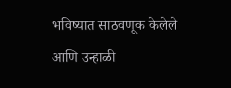भविष्यात साठवणूक केलेले आणि उन्हाळी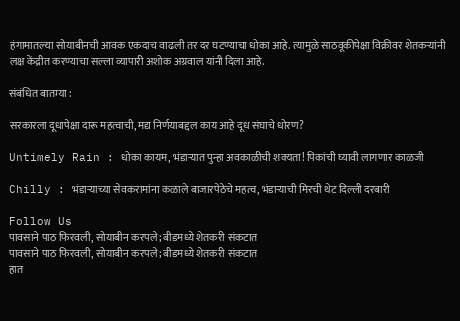हंगामातल्या सोयाबीनची आवक एकदाच वाढली तर दर घटण्याचा धोका आहे. त्यामुळे साठवूकीपेक्षा विक्रीवर शेतकऱ्यांनी लक्ष केंद्रीत करण्याचा सल्ला व्यापारी अशोक अग्रवाल यांनी दिला आहे.

संबंधित बातम्या :

सरकारला दूधापेक्षा दारू महत्वाची, मद्य निर्णयाबद्दल काय आहे दूध संघाचे धोरण?

Untimely Rain : धोका कायम, भंडाऱ्यात पुन्हा अवकाळीची शक्यता! पिकांची घ्यावी लागणार काळजी

Chilly : भंडाऱ्याच्या सेवकरामांना कळाले बाजारपेठेचे महत्व, भंडाऱ्याची मिरची थेट दिल्ली दरबारी

Follow Us
पावसाने पाठ फिरवली, सोयाबीन करपले; बीडमध्ये शेतकरी संकटात
पावसाने पाठ फिरवली, सोयाबीन करपले; बीडमध्ये शेतकरी संकटात
हात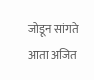जोडून सांगते आता अजित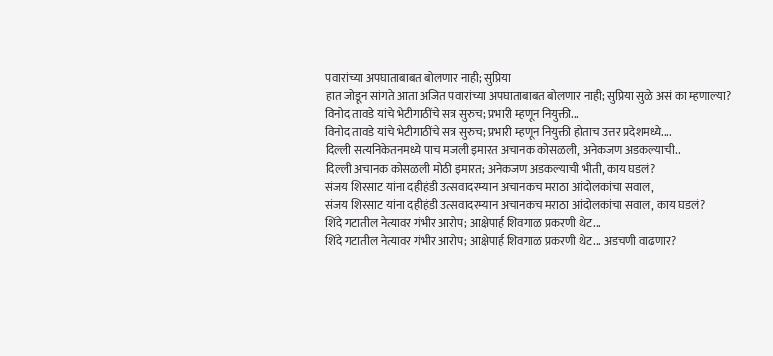पवारांच्या अपघाताबाबत बोलणार नाही; सुप्रिया
हात जोडून सांगते आता अजित पवारांच्या अपघाताबाबत बोलणार नाही; सुप्रिया सुळे असं का म्हणाल्या?
विनोद तावडे यांचे भेटीगाठींचे सत्र सुरुच; प्रभारी म्हणून नियुक्ती...
विनोद तावडे यांचे भेटीगाठींचे सत्र सुरुच; प्रभारी म्हणून नियुक्ती होताच उत्तर प्रदेशमध्ये....
दिल्ली सत्यनिकेतनमध्ये पाच मजली इमारत अचानक कोसळली, अनेकजण अडकल्याची..
दिल्ली अचानक कोसळली मोठी इमारत; अनेकजण अडकल्याची भीती, काय घडलं?
संजय शिरसाट यांना दहीहंडी उत्सवादरम्यान अचानकच मराठा आंदोलकांचा सवाल,
संजय शिरसाट यांना दहीहंडी उत्सवादरम्यान अचानकच मराठा आंदोलकांचा सवाल, काय घडलं?
शिंदे गटातील नेत्यावर गंभीर आरोप; आक्षेपार्ह शिवगाळ प्रकरणी थेट...
शिंदे गटातील नेत्यावर गंभीर आरोप; आक्षेपार्ह शिवगाळ प्रकरणी थेट... अडचणी वाढणार?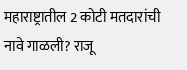महाराष्ट्रातील 2 कोटी मतदारांची नावे गाळली? राजू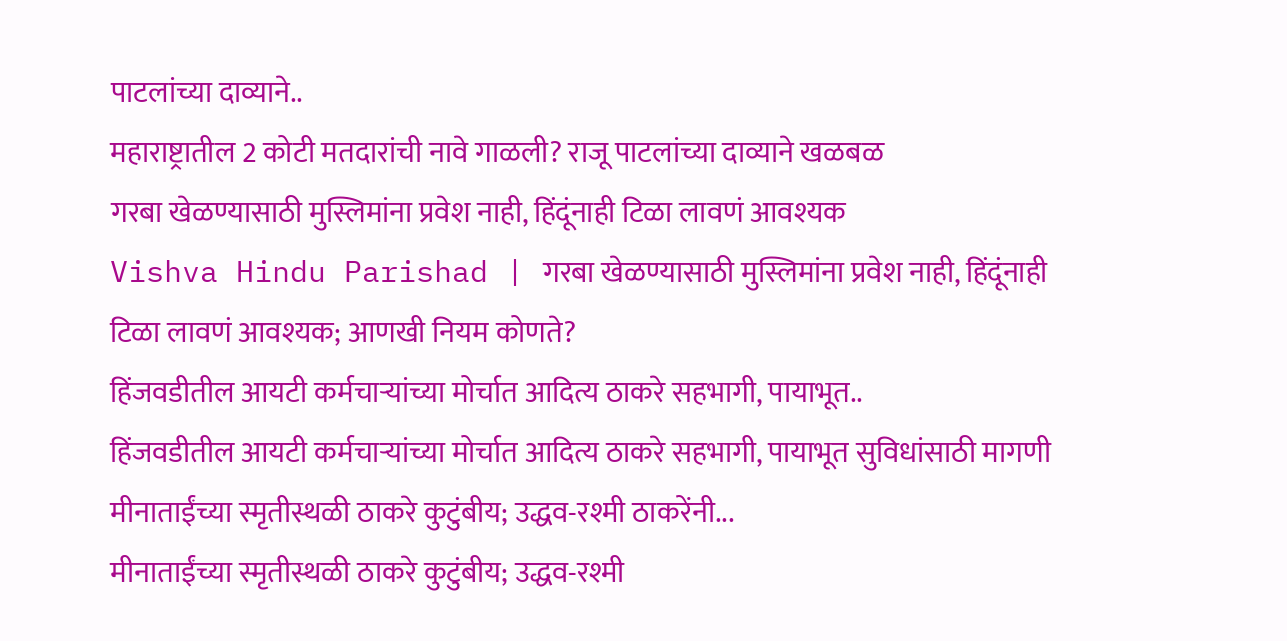पाटलांच्या दाव्याने..
महाराष्ट्रातील 2 कोटी मतदारांची नावे गाळली? राजू पाटलांच्या दाव्याने खळबळ
गरबा खेळण्यासाठी मुस्लिमांना प्रवेश नाही, हिंदूंनाही टिळा लावणं आवश्यक
Vishva Hindu Parishad | गरबा खेळण्यासाठी मुस्लिमांना प्रवेश नाही, हिंदूंनाही टिळा लावणं आवश्यक; आणखी नियम कोणते?
हिंजवडीतील आयटी कर्मचाऱ्यांच्या मोर्चात आदित्य ठाकरे सहभागी, पायाभूत..
हिंजवडीतील आयटी कर्मचाऱ्यांच्या मोर्चात आदित्य ठाकरे सहभागी, पायाभूत सुविधांसाठी मागणी
मीनाताईंच्या स्मृतीस्थळी ठाकरे कुटुंबीय; उद्धव-रश्मी ठाकरेंनी...
मीनाताईंच्या स्मृतीस्थळी ठाकरे कुटुंबीय; उद्धव-रश्मी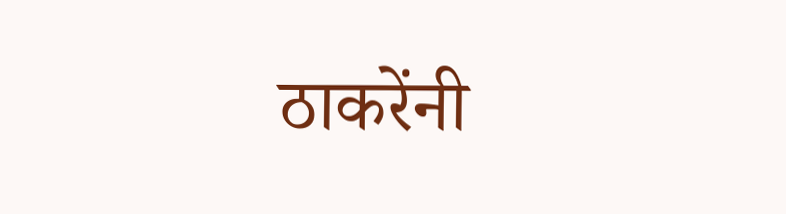ठाकरेंनी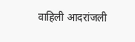वाहिली आदरांजली